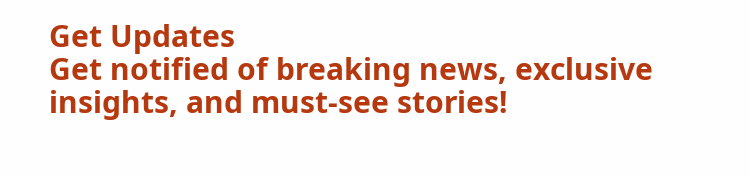Get Updates
Get notified of breaking news, exclusive insights, and must-see stories!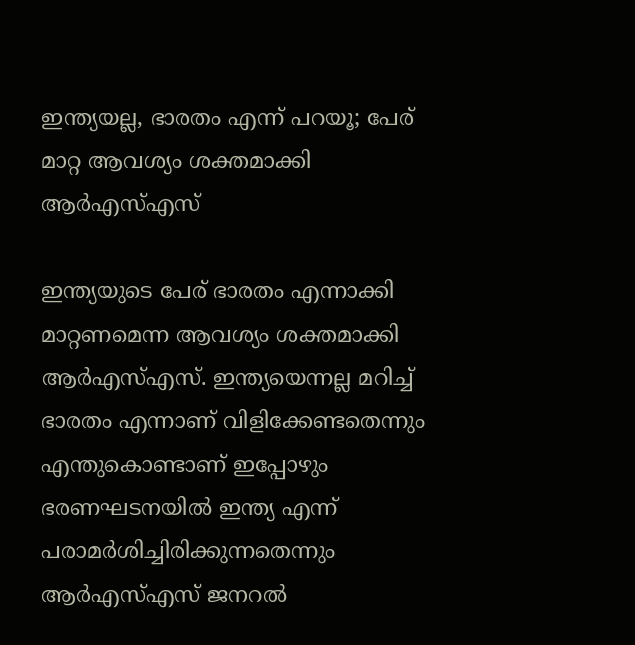ഇന്ത്യയല്ല, ഭാരതം എന്ന് പറയൂ; പേര് മാറ്റ ആവശ്യം ശക്തമാക്കി ആർഎസ്എസ്

ഇന്ത്യയുടെ പേര് ഭാരതം എന്നാക്കി മാറ്റണമെന്ന ആവശ്യം ശക്തമാക്കി ആർഎസ്എസ്. ഇന്ത്യയെന്നല്ല മറിച്ച് ഭാരതം എന്നാണ് വിളിക്കേണ്ടതെന്നും എന്തുകൊണ്ടാണ് ഇപ്പോഴും ഭരണഘടനയിൽ ഇന്ത്യ എന്ന് പരാമർശിച്ചിരിക്കുന്നതെന്നും ആർഎസ്എസ് ജനറൽ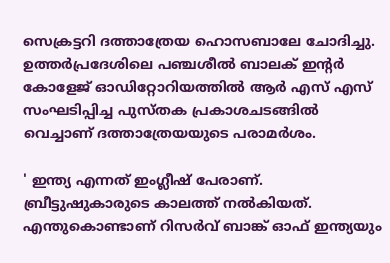സെക്രട്ടറി ദത്താത്രേയ ഹൊസബാലേ ചോദിച്ചു. ഉത്തര്‍പ്രദേശിലെ പഞ്ചശീല്‍ ബാലക് ഇന്റര്‍ കോളേജ് ഓഡിറ്റോറിയത്തില്‍ ആര്‍ എസ് എസ് സംഘടിപ്പിച്ച പുസ്തക പ്രകാശചടങ്ങിൽ വെച്ചാണ് ദത്താത്രേയയുടെ പരാമർശം.

' ഇന്ത്യ എന്നത് ഇംഗ്ലീഷ് പേരാണ്. ബ്രീട്ടുഷുകാരുടെ കാലത്ത് നൽകിയത്. എന്തുകൊണ്ടാണ് റിസർവ് ബാങ്ക് ഓഫ് ഇന്ത്യയും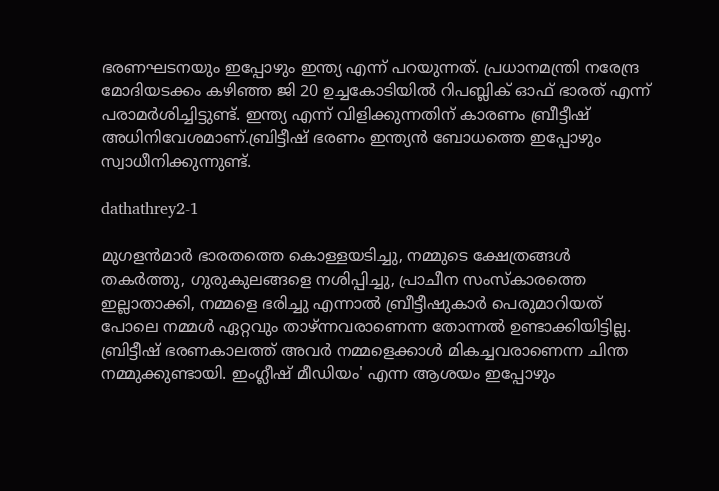ഭരണഘടനയും ഇപ്പോഴും ഇന്ത്യ എന്ന് പറയുന്നത്. പ്രധാനമന്ത്രി നരേന്ദ്ര മോദിയടക്കം കഴിഞ്ഞ ജി 20 ഉച്ചകോടിയിൽ റിപബ്ലിക് ഓഫ് ഭാരത് എന്ന് പരാമർശിച്ചിട്ടുണ്ട്. ഇന്ത്യ എന്ന് വിളിക്കുന്നതിന് കാരണം ബ്രീട്ടീഷ് അധിനിവേശമാണ്.ബ്രിട്ടീഷ് ഭരണം ഇന്ത്യൻ ബോധത്തെ ഇപ്പോഴും സ്വാധീനിക്കുന്നുണ്ട്.

dathathrey2-1

മുഗളൻമാർ ഭാരതത്തെ കൊള്ളയടിച്ചു, നമ്മുടെ ക്ഷേത്രങ്ങൾ തകർത്തു, ഗുരുകുലങ്ങളെ നശിപ്പിച്ചു, പ്രാചീന സംസ്കാരത്തെ ഇല്ലാതാക്കി, നമ്മളെ ഭരിച്ചു എന്നാൽ ബ്രീട്ടീഷുകാർ പെരുമാറിയത് പോലെ നമ്മൾ ഏറ്റവും താഴ്ന്നവരാണെന്ന തോന്നൽ ഉണ്ടാക്കിയിട്ടില്ല. ബ്രിട്ടീഷ് ഭരണകാലത്ത് അവർ നമ്മളെക്കാൾ മികച്ചവരാണെന്ന ചിന്ത നമ്മുക്കുണ്ടായി. ഇംഗ്ലീഷ് മീഡിയം' എന്ന ആശയം ഇപ്പോഴും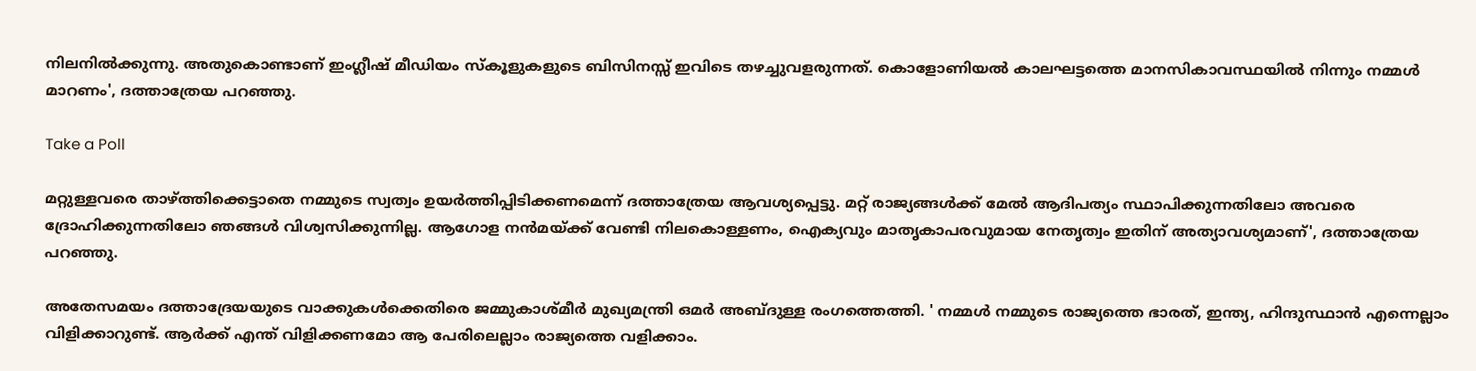നിലനിൽക്കുന്നു. അതുകൊണ്ടാണ് ഇംഗ്ലീഷ് മീഡിയം സ്കൂളുകളുടെ ബിസിനസ്സ് ഇവിടെ തഴച്ചുവളരുന്നത്. കൊളോണിയൽ കാലഘട്ടത്തെ മാനസികാവസ്ഥയിൽ നിന്നും നമ്മൾ മാറണം', ദത്താത്രേയ പറഞ്ഞു.

Take a Poll

മറ്റുള്ളവരെ താഴ്ത്തിക്കെട്ടാതെ നമ്മുടെ സ്വത്വം ഉയർത്തിപ്പിടിക്കണമെന്ന് ദത്താത്രേയ ആവശ്യപ്പെട്ടു. മറ്റ് രാജ്യങ്ങൾക്ക് മേൽ ആദിപത്യം സ്ഥാപിക്കുന്നതിലോ അവരെ ദ്രോഹിക്കുന്നതിലോ ഞങ്ങൾ വിശ്വസിക്കുന്നില്ല. ആഗോള നൻമയ്ക്ക് വേണ്ടി നിലകൊള്ളണം, ഐക്യവും മാതൃകാപരവുമായ നേതൃത്വം ഇതിന് അത്യാവശ്യമാണ്', ദത്താത്രേയ പറഞ്ഞു.

അതേസമയം ദത്താദ്രേയയുടെ വാക്കുകൾക്കെതിരെ ജമ്മുകാശ്മീർ മുഖ്യമന്ത്രി ഒമർ അബ്ദുള്ള രംഗത്തെത്തി. ' നമ്മൾ നമ്മുടെ രാജ്യത്തെ ഭാരത്, ഇന്ത്യ, ഹിന്ദുസ്ഥാൻ എന്നെല്ലാം വിളിക്കാറുണ്ട്. ആർക്ക് എന്ത് വിളിക്കണമോ ആ പേരിലെല്ലാം രാജ്യത്തെ വളിക്കാം.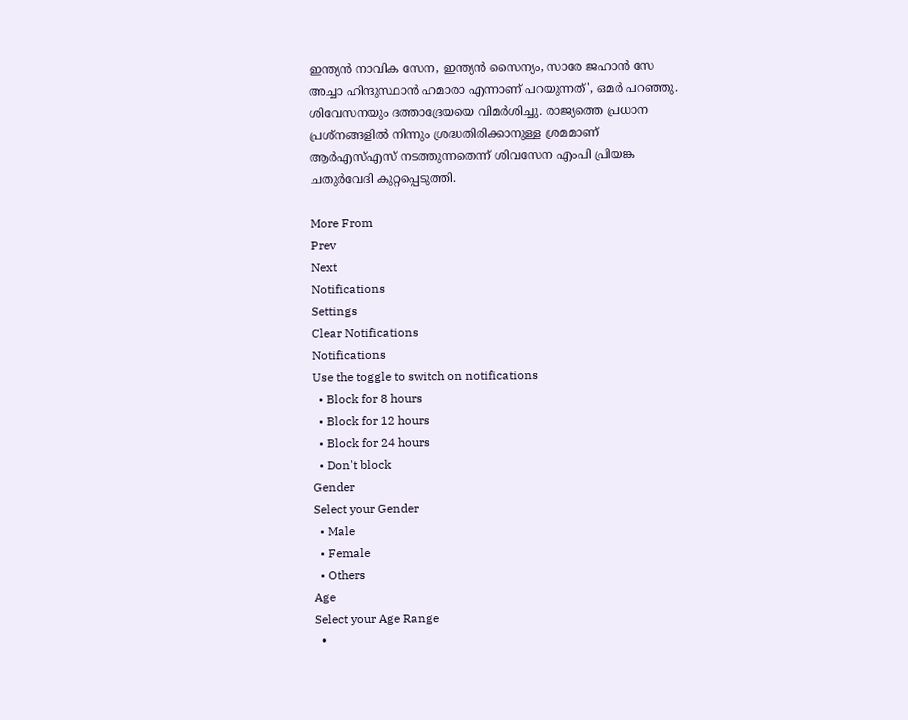ഇന്ത്യൻ നാവിക സേന, ഇന്ത്യൻ സൈന്യം, സാരേ ജഹാൻ സേ അച്ചാ ഹിന്ദുസ്ഥാൻ ഹമാരാ എന്നാണ് പറയുന്നത്', ഒമർ പറഞ്ഞു. ശിവേസനയും ദത്താദ്രേയയെ വിമർശിച്ചു. രാജ്യത്തെ പ്രധാന പ്രശ്നങ്ങളിൽ നിന്നും ശ്രദ്ധതിരിക്കാനുള്ള ശ്രമമാണ് ആർഎസ്എസ് നടത്തുന്നതെന്ന് ശിവസേന എംപി പ്രിയങ്ക ചതുർവേദി കുറ്റപ്പെടുത്തി.

More From
Prev
Next
Notifications
Settings
Clear Notifications
Notifications
Use the toggle to switch on notifications
  • Block for 8 hours
  • Block for 12 hours
  • Block for 24 hours
  • Don't block
Gender
Select your Gender
  • Male
  • Female
  • Others
Age
Select your Age Range
  •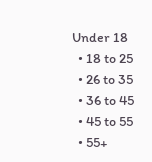Under 18
  • 18 to 25
  • 26 to 35
  • 36 to 45
  • 45 to 55
  • 55+